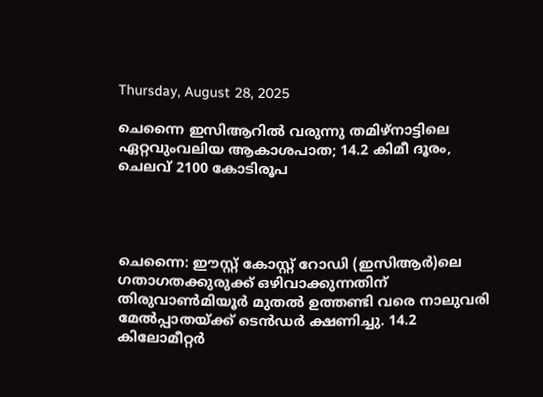Thursday, August 28, 2025

ചെന്നൈ ഇസിആറില്‍ വരുന്നു തമിഴ്നാട്ടിലെ ഏറ്റവുംവലിയ ആകാശപാത; 14.2 കിമീ ദൂരം, ചെലവ് 2100 കോടിരൂപ




ചെന്നൈ: ഈസ്റ്റ് കോസ്റ്റ് റോഡി (ഇസിആര്‍)ലെ ഗതാഗതക്കുരുക്ക് ഒഴിവാക്കുന്നതിന് തിരുവാണ്‍മിയൂര്‍ മുതല്‍ ഉത്തണ്ടി വരെ നാലുവരി മേല്‍പ്പാതയ്ക്ക് ടെന്‍ഡര്‍ ക്ഷണിച്ചു. 14.2 കിലോമീറ്റര്‍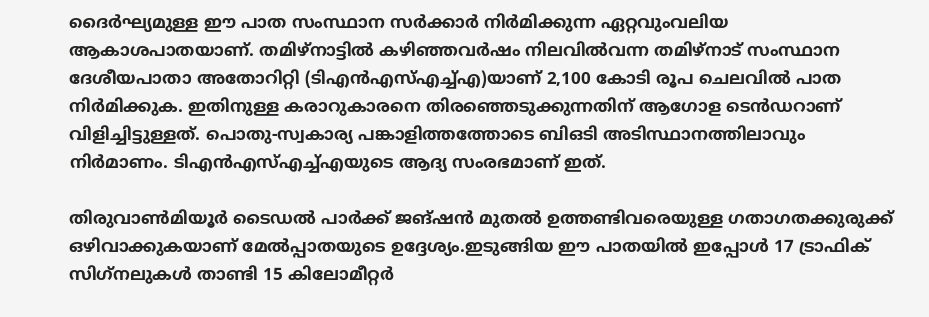ദൈര്‍ഘ്യമുള്ള ഈ പാത സംസ്ഥാന സര്‍ക്കാര്‍ നിര്‍മിക്കുന്ന ഏറ്റവുംവലിയ ആകാശപാതയാണ്. തമിഴ്നാട്ടില്‍ കഴിഞ്ഞവര്‍ഷം നിലവില്‍വന്ന തമിഴ്നാട് സംസ്ഥാന ദേശീയപാതാ അതോറിറ്റി (ടിഎന്‍എസ്എച്ച്എ)യാണ് 2,100 കോടി രൂപ ചെലവില്‍ പാത നിര്‍മിക്കുക. ഇതിനുള്ള കരാറുകാരനെ തിരഞ്ഞെടുക്കുന്നതിന് ആഗോള ടെന്‍ഡറാണ് വിളിച്ചിട്ടുള്ളത്. പൊതു-സ്വകാര്യ പങ്കാളിത്തത്തോടെ ബിഒടി അടിസ്ഥാനത്തിലാവും നിര്‍മാണം. ടിഎന്‍എസ്എച്ച്എയുടെ ആദ്യ സംരഭമാണ് ഇത്.

തിരുവാണ്‍മിയൂര്‍ ടൈഡല്‍ പാര്‍ക്ക് ജങ്ഷന്‍ മുതല്‍ ഉത്തണ്ടിവരെയുള്ള ഗതാഗതക്കുരുക്ക് ഒഴിവാക്കുകയാണ് മേല്‍പ്പാതയുടെ ഉദ്ദേശ്യം.ഇടുങ്ങിയ ഈ പാതയില്‍ ഇപ്പോള്‍ 17 ട്രാഫിക് സിഗ്‌നലുകള്‍ താണ്ടി 15 കിലോമീറ്റര്‍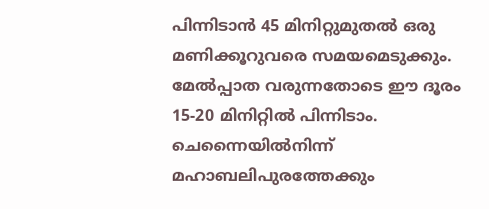പിന്നിടാന്‍ 45 മിനിറ്റുമുതല്‍ ഒരു മണിക്കൂറുവരെ സമയമെടുക്കും. മേല്‍പ്പാത വരുന്നതോടെ ഈ ദൂരം 15-20 മിനിറ്റില്‍ പിന്നിടാം. ചെന്നൈയില്‍നിന്ന് മഹാബലിപുരത്തേക്കും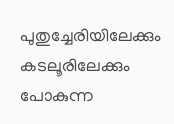പുതുച്ചേരിയിലേക്കും കടലൂരിലേക്കും പോകുന്ന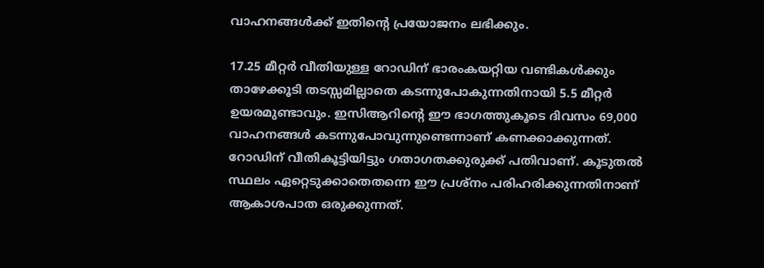വാഹനങ്ങള്‍ക്ക് ഇതിന്റെ പ്രയോജനം ലഭിക്കും.

17.25 മീറ്റര്‍ വീതിയുള്ള റോഡിന് ഭാരംകയറ്റിയ വണ്ടികള്‍ക്കും താഴേക്കൂടി തടസ്സമില്ലാതെ കടന്നുപോകുന്നതിനായി 5.5 മീറ്റര്‍ ഉയരമുണ്ടാവും. ഇസിആറിന്റെ ഈ ഭാഗത്തുകൂടെ ദിവസം 69,000 വാഹനങ്ങള്‍ കടന്നുപോവുന്നുണ്ടെന്നാണ് കണക്കാക്കുന്നത്. റോഡിന് വീതികൂട്ടിയിട്ടും ഗതാഗതക്കുരുക്ക് പതിവാണ്. കൂടുതല്‍ സ്ഥലം ഏറ്റെടുക്കാതെതന്നെ ഈ പ്രശ്‌നം പരിഹരിക്കുന്നതിനാണ് ആകാശപാത ഒരുക്കുന്നത്.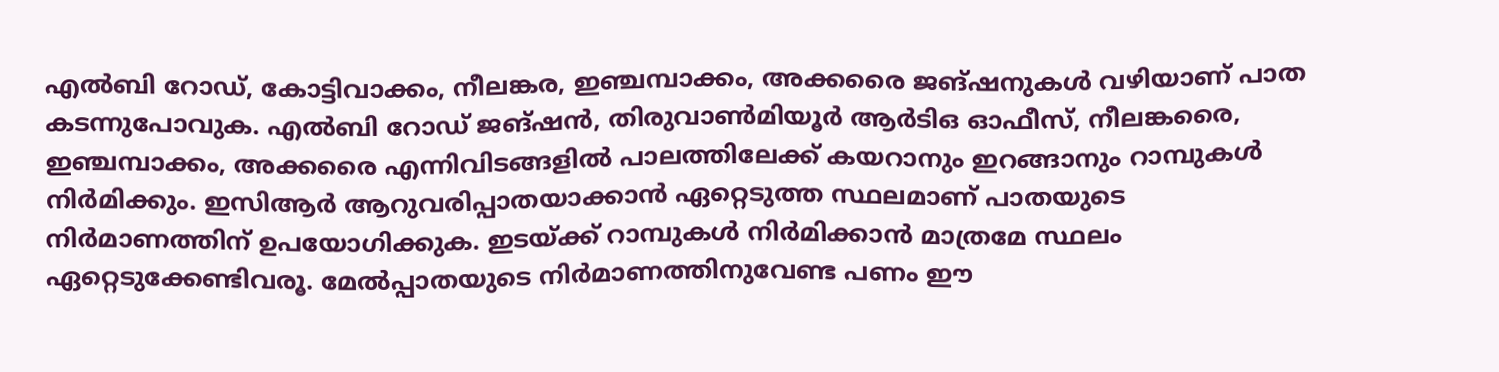എല്‍ബി റോഡ്, കോട്ടിവാക്കം, നീലങ്കര, ഇഞ്ചമ്പാക്കം, അക്കരൈ ജങ്ഷനുകള്‍ വഴിയാണ് പാത കടന്നുപോവുക. എല്‍ബി റോഡ് ജങ്ഷന്‍, തിരുവാണ്‍മിയൂര്‍ ആര്‍ടിഒ ഓഫീസ്, നീലങ്കരൈ, ഇഞ്ചമ്പാക്കം, അക്കരൈ എന്നിവിടങ്ങളില്‍ പാലത്തിലേക്ക് കയറാനും ഇറങ്ങാനും റാമ്പുകള്‍ നിര്‍മിക്കും. ഇസിആര്‍ ആറുവരിപ്പാതയാക്കാന്‍ ഏറ്റെടുത്ത സ്ഥലമാണ് പാതയുടെ നിര്‍മാണത്തിന് ഉപയോഗിക്കുക. ഇടയ്ക്ക് റാമ്പുകള്‍ നിര്‍മിക്കാന്‍ മാത്രമേ സ്ഥലം ഏറ്റെടുക്കേണ്ടിവരൂ. മേല്‍പ്പാതയുടെ നിര്‍മാണത്തിനുവേണ്ട പണം ഈ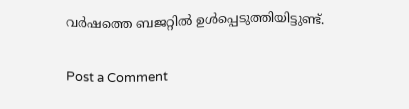വര്‍ഷത്തെ ബജറ്റില്‍ ഉള്‍പ്പെടുത്തിയിട്ടുണ്ട്.

Post a Comment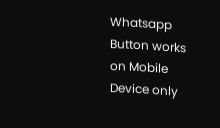Whatsapp Button works on Mobile Device only